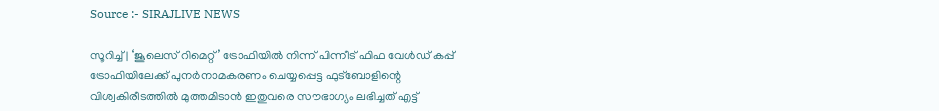Source :- SIRAJLIVE NEWS

സൂറിച്ച് | ‘ജൂലെസ് റിമെറ്റ്’ ട്രോഫിയില്‍ നിന്ന് പിന്നീട് ഫിഫ വേള്‍ഡ് കപ്പ് ട്രോഫിയിലേക്ക് പുനര്‍നാമകരണം ചെയ്യപ്പെട്ട ഫുട്‌ബോളിന്റെ വിശ്വകിരീടത്തില്‍ മുത്തമിടാന്‍ ഇതുവരെ സൗഭാഗ്യം ലഭിച്ചത് എട്ട്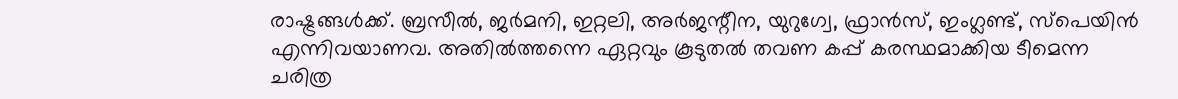രാഷ്ട്രങ്ങള്‍ക്ക്. ബ്രസീല്‍, ജര്‍മനി, ഇറ്റലി, അര്‍ജന്റീന, യുറുഗ്വേ, ഫ്രാന്‍സ്, ഇംഗ്ലണ്ട്, സ്‌പെയിന്‍ എന്നിവയാണവ. അതില്‍ത്തന്നെ ഏറ്റവും കൂടുതല്‍ തവണ കപ്പ് കരസ്ഥമാക്കിയ ടീമെന്ന ചരിത്ര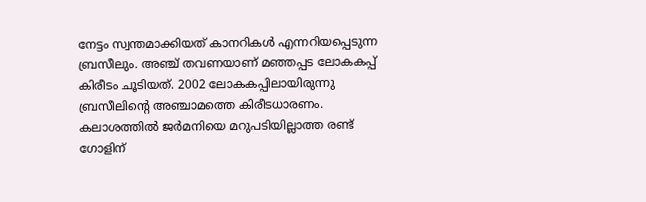നേട്ടം സ്വന്തമാക്കിയത് കാനറികള്‍ എന്നറിയപ്പെടുന്ന ബ്രസീലും. അഞ്ച് തവണയാണ് മഞ്ഞപ്പട ലോകകപ്പ് കിരീടം ചൂടിയത്. 2002 ലോകകപ്പിലായിരുന്നു ബ്രസീലിന്റെ അഞ്ചാമത്തെ കിരീടധാരണം. കലാശത്തില്‍ ജര്‍മനിയെ മറുപടിയില്ലാത്ത രണ്ട് ഗോളിന്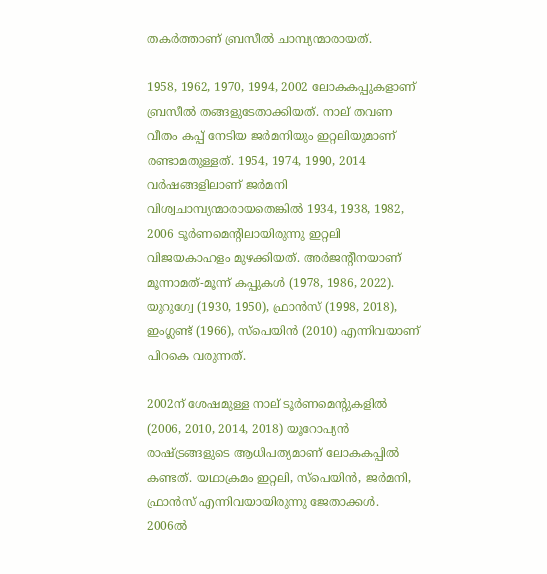തകര്‍ത്താണ് ബ്രസീല്‍ ചാമ്പ്യന്മാരായത്.

1958, 1962, 1970, 1994, 2002 ലോകകപ്പുകളാണ് ബ്രസീല്‍ തങ്ങളുടേതാക്കിയത്. നാല് തവണ വീതം കപ്പ് നേടിയ ജര്‍മനിയും ഇറ്റലിയുമാണ് രണ്ടാമതുള്ളത്. 1954, 1974, 1990, 2014 വര്‍ഷങ്ങളിലാണ് ജര്‍മനി വിശ്വചാമ്പ്യന്മാരായതെങ്കില്‍ 1934, 1938, 1982, 2006 ടൂര്‍ണമെന്റിലായിരുന്നു ഇറ്റലി വിജയകാഹളം മുഴക്കിയത്. അര്‍ജന്റീനയാണ് മൂന്നാമത്-മൂന്ന് കപ്പുകള്‍ (1978, 1986, 2022). യുറുഗ്വേ (1930, 1950), ഫ്രാന്‍സ് (1998, 2018), ഇംഗ്ലണ്ട് (1966), സ്‌പെയിന്‍ (2010) എന്നിവയാണ് പിറകെ വരുന്നത്.

2002ന് ശേഷമുള്ള നാല് ടൂര്‍ണമെന്റുകളില്‍ (2006, 2010, 2014, 2018) യൂറോപ്യന്‍ രാഷ്ട്രങ്ങളുടെ ആധിപത്യമാണ് ലോകകപ്പില്‍ കണ്ടത്. യഥാക്രമം ഇറ്റലി, സ്‌പെയിന്‍, ജര്‍മനി, ഫ്രാന്‍സ് എന്നിവയായിരുന്നു ജേതാക്കള്‍. 2006ല്‍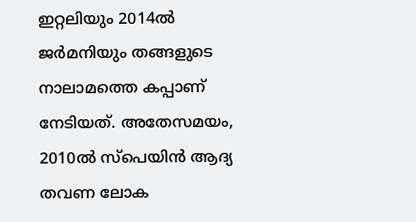ഇറ്റലിയും 2014ല്‍ ജര്‍മനിയും തങ്ങളുടെ നാലാമത്തെ കപ്പാണ് നേടിയത്. അതേസമയം, 2010ല്‍ സ്‌പെയിന്‍ ആദ്യ തവണ ലോക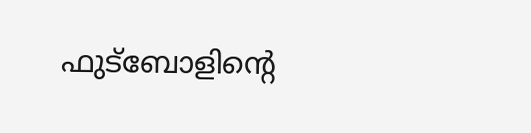ഫുട്‌ബോളിന്റെ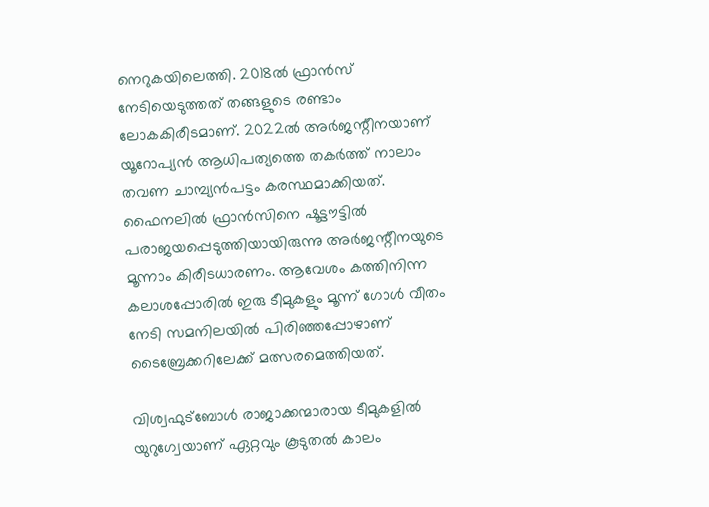നെറുകയിലെത്തി. 2018ല്‍ ഫ്രാന്‍സ് നേടിയെടുത്തത് തങ്ങളുടെ രണ്ടാം ലോകകിരീടമാണ്. 2022ല്‍ അര്‍ജന്റീനയാണ് യൂറോപ്യന്‍ ആധിപത്യത്തെ തകര്‍ത്ത് നാലാം തവണ ചാമ്പ്യന്‍പട്ടം കരസ്ഥമാക്കിയത്. ഫൈനലില്‍ ഫ്രാന്‍സിനെ ഷൂട്ടൗട്ടില്‍ പരാജയപ്പെടുത്തിയായിരുന്നു അര്‍ജന്റീനയുടെ മൂന്നാം കിരീടധാരണം. ആവേശം കത്തിനിന്ന കലാശപ്പോരില്‍ ഇരു ടീമുകളും മൂന്ന് ഗോള്‍ വീതം നേടി സമനിലയില്‍ പിരിഞ്ഞപ്പോഴാണ് ടൈബ്രേക്കറിലേക്ക് മത്സരമെത്തിയത്.

വിശ്വഫുട്‌ബോള്‍ രാജാക്കന്മാരായ ടീമുകളില്‍ യുറുഗ്വേയാണ് ഏറ്റവും കൂടുതല്‍ കാലം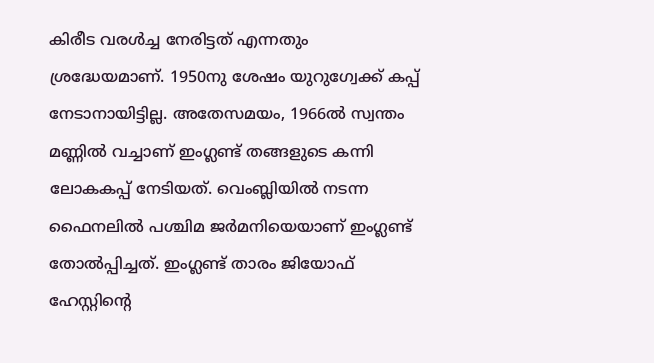കിരീട വരള്‍ച്ച നേരിട്ടത് എന്നതും ശ്രദ്ധേയമാണ്. 1950നു ശേഷം യുറുഗ്വേക്ക് കപ്പ് നേടാനായിട്ടില്ല. അതേസമയം, 1966ല്‍ സ്വന്തം മണ്ണില്‍ വച്ചാണ് ഇംഗ്ലണ്ട് തങ്ങളുടെ കന്നി ലോകകപ്പ് നേടിയത്. വെംബ്ലിയില്‍ നടന്ന ഫൈനലില്‍ പശ്ചിമ ജര്‍മനിയെയാണ് ഇംഗ്ലണ്ട് തോല്‍പ്പിച്ചത്. ഇംഗ്ലണ്ട് താരം ജിയോഫ് ഹേസ്റ്റിന്റെ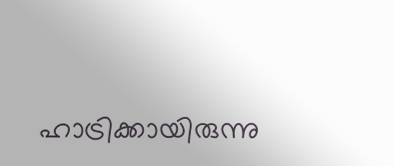ഹാട്രിക്കായിരുന്നു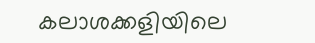കലാശക്കളിയിലെ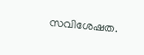സവിശേഷത.